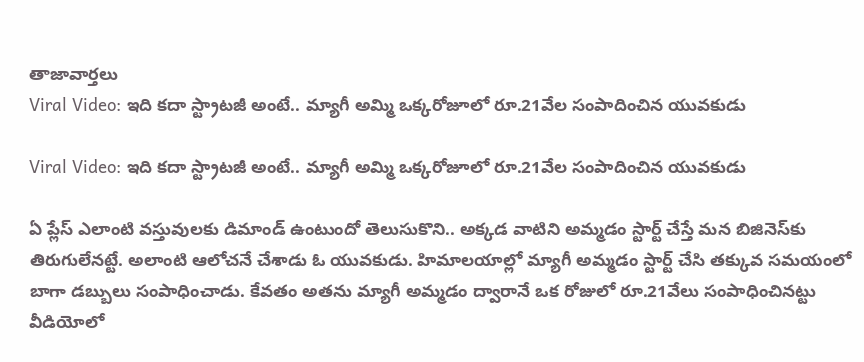తాజావార్తలు
Viral Video: ఇది కదా స్ట్రాటజీ అంటే.. మ్యాగీ అమ్మి ఒక్కరోజూలో రూ.21వేల సంపాదించిన యువకుడు

Viral Video: ఇది కదా స్ట్రాటజీ అంటే.. మ్యాగీ అమ్మి ఒక్కరోజూలో రూ.21వేల సంపాదించిన యువకుడు

ఏ ప్లేస్ ఎలాంటి వస్తువులకు డిమాండ్ ఉంటుందో తెలుసుకొని.. అక్కడ వాటిని అమ్మడం స్టార్ట్ చేస్తే మన బిజినెస్‌కు తిరుగులేనట్టే. అలాంటి ఆలోచనే చేశాడు ఓ యువకుడు. హిమాలయాల్లో మ్యాగీ అమ్మడం స్టార్ట్ చేసి తక్కువ సమయంలో బాగా డబ్బులు సంపాధించాడు. కేవతం అతను మ్యాగీ అమ్మడం ద్వారానే ఒక రోజులో రూ.21వేలు సంపాధించినట్టు వీడియోలో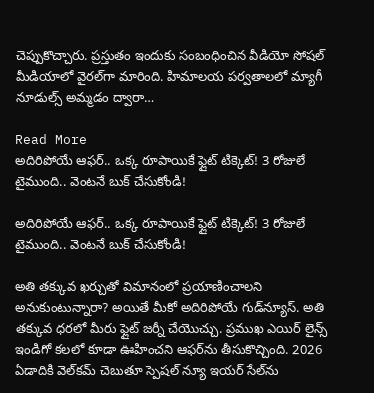చెప్పుకొచ్చారు. ప్రస్తుతం ఇందుకు సంబంధించిన వీడియో సోషల్‌ మీడియాలో వైరల్‌గా మారింది. హిమాలయ పర్వతాలలో మ్యాగీ నూడుల్స్ అమ్మడం ద్వారా…

Read More
అదిరిపోయే ఆఫర్‌.. ఒక్క రూపాయికే ఫ్లైట్‌ టిక్కెట్‌! 3 రోజులే టైముంది.. వెంటనే బుక్‌ చేసుకోండి!

అదిరిపోయే ఆఫర్‌.. ఒక్క రూపాయికే ఫ్లైట్‌ టిక్కెట్‌! 3 రోజులే టైముంది.. వెంటనే బుక్‌ చేసుకోండి!

అతి తక్కువ ఖర్చుతో విమానంలో ప్రయాణించాలని అనుకుంటున్నారా? అయితే మీకో అదిరిపోయే గుడ్‌న్యూస్‌. అతి తక్కువ ధరలో మీరు ఫ్లైట్‌ జర్నీ చేయొచ్చు. ప్రముఖ ఎయిర్‌ లైన్స్‌ ఇండిగో కలలో కూడా ఊహించని ఆఫర్‌ను తీసుకొచ్చింది. 2026 ఏడాదికి వెల్‌కమ్‌ చెబుతూ స్పెషల్‌ న్యూ ఇయర్‌ సేల్‌ను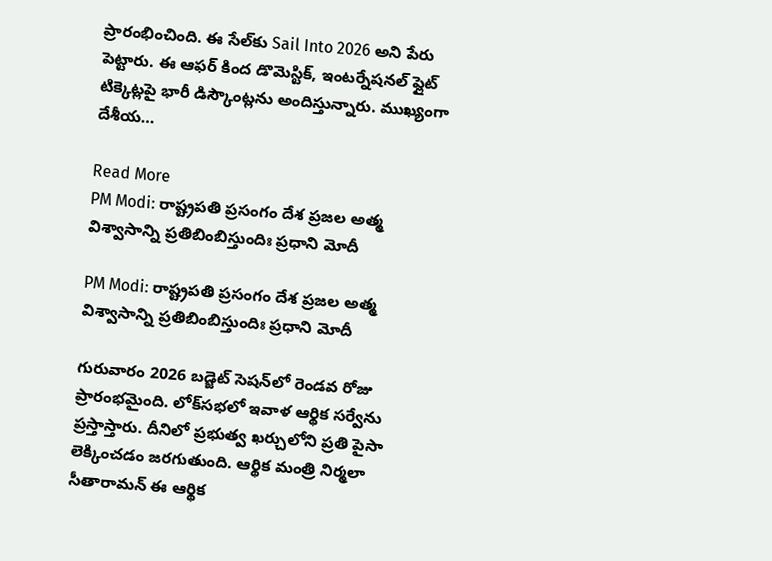ప్రారంభించింది. ఈ సేల్‌కు Sail Into 2026 అని పేరు పెట్టారు. ఈ ఆఫర్ కింద డొమెస్టిక్‌, ఇంటర్నేషనల్‌ ఫ్లైట్‌ టిక్కెట్లపై భారీ డిస్కౌంట్లను అందిస్తున్నారు. ముఖ్యంగా దేశీయ…

Read More
PM Modi: రాష్ట్రపతి ప్రసంగం దేశ ప్రజల అత్మ విశ్వాసాన్ని ప్రతిబింబిస్తుందిః ప్రధాని మోదీ

PM Modi: రాష్ట్రపతి ప్రసంగం దేశ ప్రజల అత్మ విశ్వాసాన్ని ప్రతిబింబిస్తుందిః ప్రధాని మోదీ

గురువారం 2026 బడ్జెట్ సెషన్‌లో రెండవ రోజు ప్రారంభమైంది. లోక్‌సభలో ఇవాళ ఆర్థిక సర్వేను ప్రస్తాస్తారు. దీనిలో ప్రభుత్వ ఖర్చులోని ప్రతి పైసా లెక్కించడం జరగుతుంది. ఆర్థిక మంత్రి నిర్మలా సీతారామన్ ఈ ఆర్థిక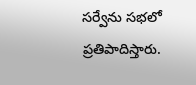సర్వేను సభలో ప్రతిపాదిస్తారు.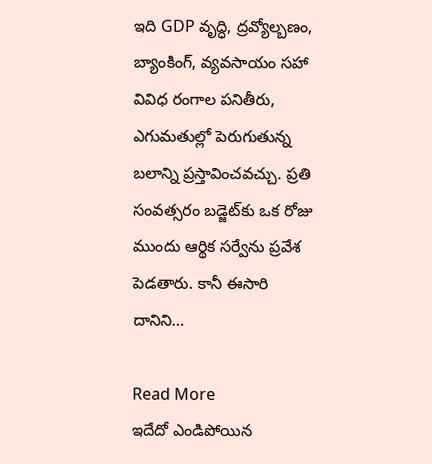ఇది GDP వృద్ధి, ద్రవ్యోల్బణం, బ్యాంకింగ్, వ్యవసాయం సహా వివిధ రంగాల పనితీరు, ఎగుమతుల్లో పెరుగుతున్న బలాన్ని ప్రస్తావించవచ్చు. ప్రతి సంవత్సరం బడ్జెట్‌కు ఒక రోజు ముందు ఆర్థిక సర్వేను ప్రవేశ పెడతారు. కానీ ఈసారి దానిని…

Read More
ఇదేదో ఎండిపోయిన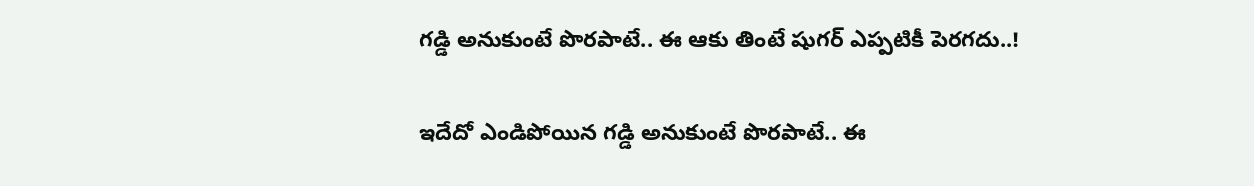గడ్డి అనుకుంటే పొరపాటే.. ఈ ఆకు తింటే షుగర్‌ ఎప్పటికీ పెరగదు..!

ఇదేదో ఎండిపోయిన గడ్డి అనుకుంటే పొరపాటే.. ఈ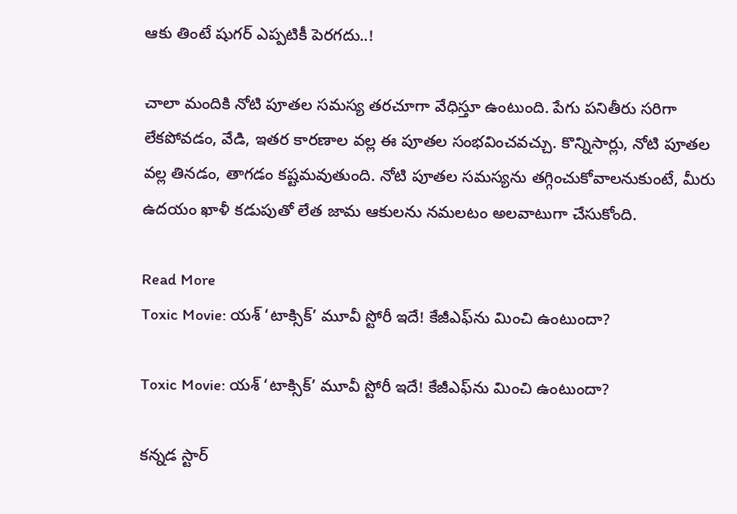ఆకు తింటే షుగర్‌ ఎప్పటికీ పెరగదు..!

చాలా మందికి నోటి పూతల సమస్య తరచూగా వేధిస్తూ ఉంటుంది. పేగు పనితీరు సరిగా లేకపోవడం, వేడి, ఇతర కారణాల వల్ల ఈ పూతల సంభవించవచ్చు. కొన్నిసార్లు, నోటి పూతల వల్ల తినడం, తాగడం కష్టమవుతుంది. నోటి పూతల సమస్యను తగ్గించుకోవాలనుకుంటే, మీరు ఉదయం ఖాళీ కడుపుతో లేత జామ ఆకులను నమలటం అలవాటుగా చేసుకోంది.

Read More
Toxic Movie: యశ్ ‘టాక్సిక్’ మూవీ స్టోరీ ఇదే! కేజీఎఫ్‌ను మించి ఉంటుందా?

Toxic Movie: యశ్ ‘టాక్సిక్’ మూవీ స్టోరీ ఇదే! కేజీఎఫ్‌ను మించి ఉంటుందా?

కన్నడ స్టార్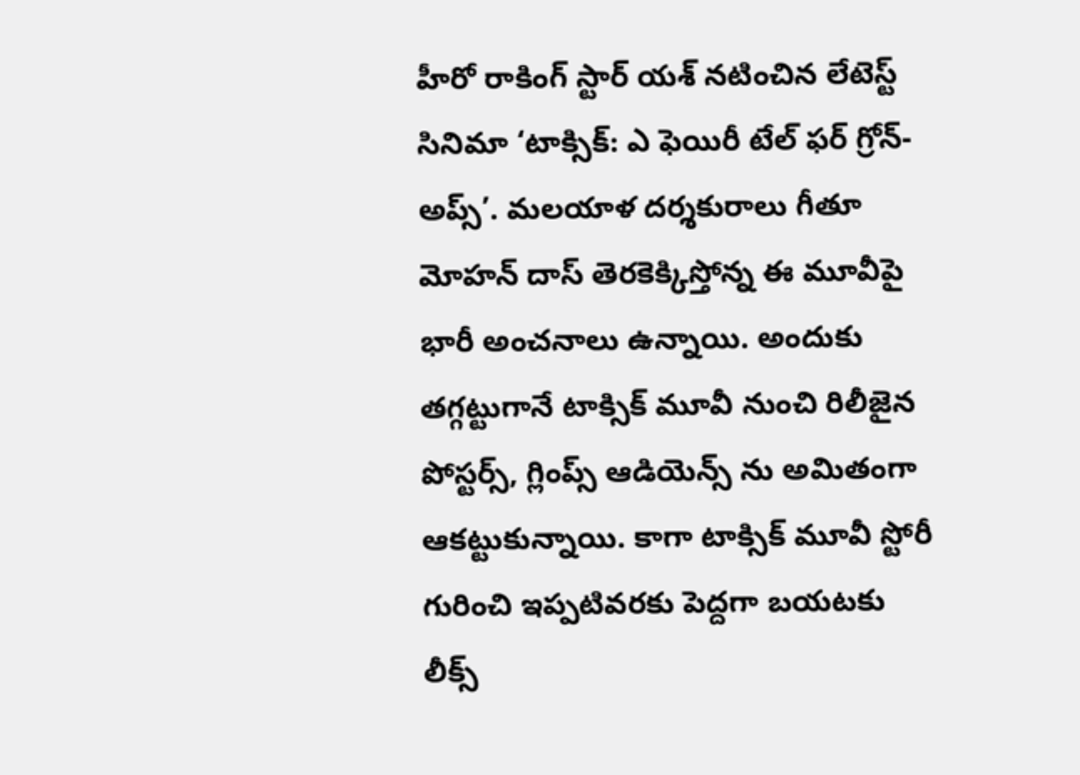హీరో రాకింగ్ స్టార్ యశ్ నటించిన లేటెస్ట్ సినిమా ‘టాక్సిక్: ఎ ఫెయిరీ టేల్ ఫర్ గ్రోన్-అప్స్’. మలయాళ దర్శకురాలు గీతూ మోహన్ దాస్ తెరకెక్కిస్తోన్న ఈ మూవీపై భారీ అంచనాలు ఉన్నాయి. అందుకు తగ్గట్టుగానే టాక్సిక్ మూవీ నుంచి రిలీజైన పోస్టర్స్, గ్లింప్స్ ఆడియెన్స్ ను అమితంగా ఆకట్టుకున్నాయి. కాగా టాక్సిక్ మూవీ స్టోరీ గురించి ఇప్పటివరకు పెద్దగా బయటకు లీక్స్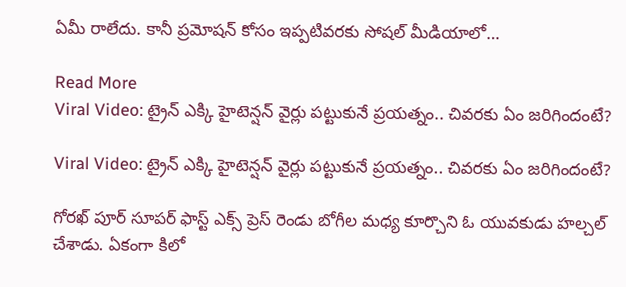ఏమీ రాలేదు. కానీ ప్రమోషన్ కోసం ఇప్పటివరకు సోషల్ మీడియాలో…

Read More
Viral Video: ట్రైన్‌ ఎక్కి హైటెన్షన్ వైర్లు పట్టుకునే ప్రయత్నం.. చివరకు ఏం జరిగిందంటే?

Viral Video: ట్రైన్‌ ఎక్కి హైటెన్షన్ వైర్లు పట్టుకునే ప్రయత్నం.. చివరకు ఏం జరిగిందంటే?

గోరఖ్ పూర్ సూపర్ ఫాస్ట్ ఎక్స్ ప్రెస్ రెండు బోగీల మధ్య కూర్చొని ఓ యువకుడు హల్చల్ చేశాడు. ఏకంగా కిలో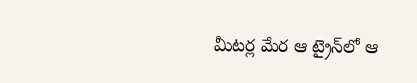మీటర్ల మేర ఆ ట్రైన్‌లో ఆ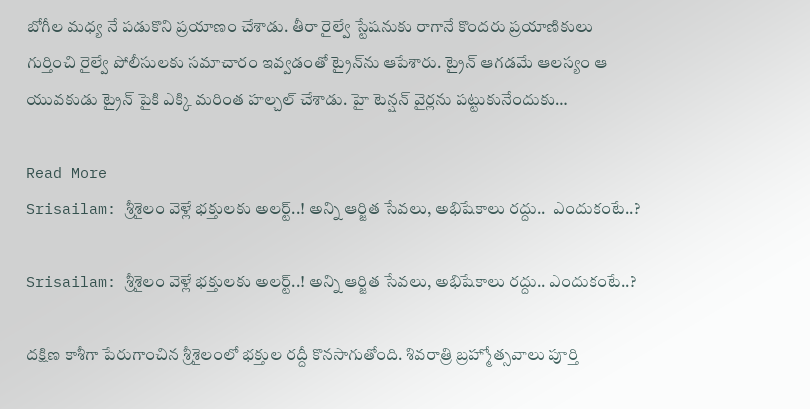బోగీల మధ్య నే పడుకొని ప్రయాణం చేశాడు. తీరా రైల్వే స్టేషనుకు రాగానే కొందరు ప్రయాణికులు గుర్తించి రైల్వే పోలీసులకు సమాచారం ఇవ్వడంతో ట్రైన్‌ను ఆపేశారు. ట్రైన్ ఆగడమే ఆలస్యం ఆ యువకుడు ట్రైన్ పైకి ఎక్కి మరింత హల్చల్ చేశాడు. హై టెన్షన్ వైర్లను పట్టుకునేందుకు…

Read More
Srisailam: శ్రీశైలం వెళ్లే భక్తులకు అలర్ట్..! అన్ని ఆర్జిత సేవలు, అభిషేకాలు రద్దు..  ఎందుకంటే..?

Srisailam: శ్రీశైలం వెళ్లే భక్తులకు అలర్ట్..! అన్ని ఆర్జిత సేవలు, అభిషేకాలు రద్దు.. ఎందుకంటే..?

దక్షిణ కాశీగా పేరుగాంచిన శ్రీశైలంలో భక్తుల రద్దీ కొనసాగుతోంది. శివరాత్రి బ్రహ్మోత్సవాలు పూర్తి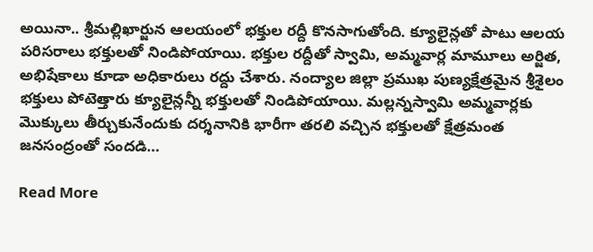అయినా.. శ్రీమల్లిఖార్జున ఆలయంలో భక్తుల రద్దీ కొనసాగుతోంది. క్యూలైన్లతో పాటు ఆలయ పరిసరాలు భక్తులతో నిండిపోయాయి. భక్తుల రద్దీతో స్వామి, అమ్మవార్ల మామూలు అర్జిత, అభిషేకాలు కూడా అధికారులు రద్దు చేశారు. నంద్యాల జిల్లా ప్రముఖ పుణ్యక్షేత్రమైన శ్రీశైలం భక్తులు పోటెత్తారు క్యూలైన్లన్నీ భక్తులతో నిండిపోయాయి. మల్లన్నస్వామి అమ్మవార్లకు మొక్కులు తీర్చుకునేందుకు దర్శనానికి భారీగా తరలి వచ్చిన భక్తులతో క్షేత్రమంత జనసంద్రంతో సందడి…

Read More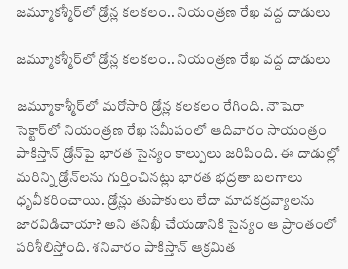జమ్మూకశ్మీర్‌లో డ్రోన్ల కలకలం.. నియంత్రణ రేఖ వద్ద దాడులు

జమ్మూకశ్మీర్‌లో డ్రోన్ల కలకలం.. నియంత్రణ రేఖ వద్ద దాడులు

జమ్మూకాశ్మీర్‌లో మరోసారి డ్రోన్ల కలకలం రేగింది. నౌషెరా సెక్టార్‌లో నియంత్రణ రేఖ సమీపంలో ఆదివారం సాయంత్రం పాకిస్తాన్ డ్రోన్‌పై భారత సైన్యం కాల్పులు జరిపింది. ఈ దాడుల్లో మరిన్ని డ్రోన్‌లను గుర్తించినట్లు భారత భద్రతా బలగాలు ధృవీకరించాయి. డ్రోన్లు తుపాకులు లేదా మాదకద్రవ్యాలను జారవిడిచాయా? అని తనిఖీ చేయడానికి సైన్యం ఆ ప్రాంతంలో పరిశీలిస్తోంది. శనివారం పాకిస్తాన్ ఆక్రమిత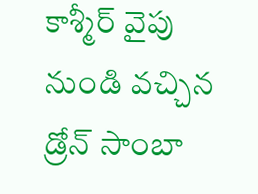కాశ్మీర్ వైపు నుండి వచ్చిన డ్రోన్ సాంబా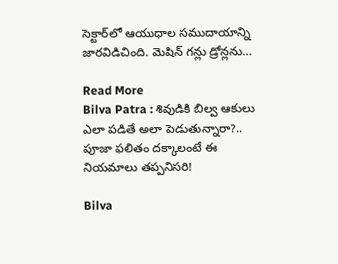సెక్టార్‌లో ఆయుధాల సముదాయాన్ని జారవిడిచింది. మెషిన్ గన్లు డ్రోన్లను…

Read More
Bilva Patra : శివుడికి బిల్వ ఆకులు ఎలా పడితే అలా పెడుతున్నారా?.. పూజా ఫలితం దక్కాలంటే ఈ నియమాలు తప్పనిసరి!

Bilva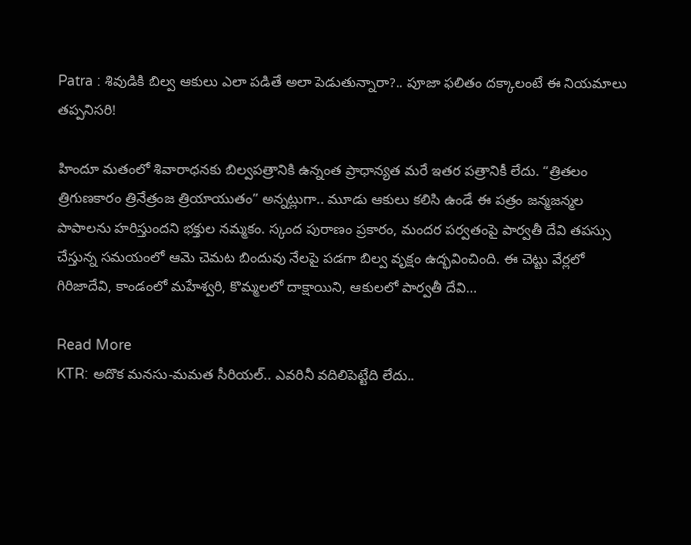Patra : శివుడికి బిల్వ ఆకులు ఎలా పడితే అలా పెడుతున్నారా?.. పూజా ఫలితం దక్కాలంటే ఈ నియమాలు తప్పనిసరి!

హిందూ మతంలో శివారాధనకు బిల్వపత్రానికి ఉన్నంత ప్రాధాన్యత మరే ఇతర పత్రానికీ లేదు. “త్రితలం త్రిగుణకారం త్రినేత్రంజ త్రియాయుతం” అన్నట్లుగా.. మూడు ఆకులు కలిసి ఉండే ఈ పత్రం జన్మజన్మల పాపాలను హరిస్తుందని భక్తుల నమ్మకం. స్కంద పురాణం ప్రకారం, మందర పర్వతంపై పార్వతీ దేవి తపస్సు చేస్తున్న సమయంలో ఆమె చెమట బిందువు నేలపై పడగా బిల్వ వృక్షం ఉద్భవించింది. ఈ చెట్టు వేర్లలో గిరిజాదేవి, కాండంలో మహేశ్వరి, కొమ్మలలో దాక్షాయిని, ఆకులలో పార్వతీ దేవి…

Read More
KTR: అదొక మనసు-మమత సీరియల్.. ఎవరినీ వదిలిపెట్టేది లేదు..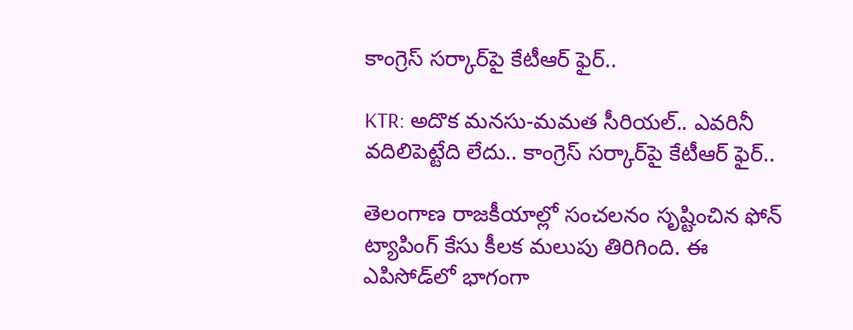కాంగ్రెస్ సర్కార్‌పై కేటీఆర్ ఫైర్..

KTR: అదొక మనసు-మమత సీరియల్.. ఎవరినీ వదిలిపెట్టేది లేదు.. కాంగ్రెస్ సర్కార్‌పై కేటీఆర్ ఫైర్..

తెలంగాణ రాజకీయాల్లో సంచలనం సృష్టించిన ఫోన్ ట్యాపింగ్ కేసు కీలక మలుపు తిరిగింది. ఈ ఎపిసోడ్‌లో భాగంగా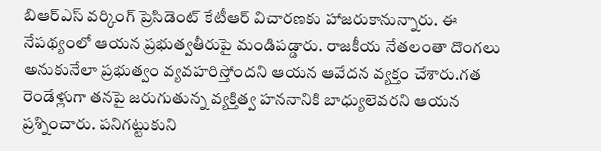బిఆర్‌ఎస్ వర్కింగ్ ప్రెసిడెంట్ కేటీఆర్ విచారణకు హాజరుకానున్నారు. ఈ నేపథ్యంలో ఆయన ప్రభుత్వతీరుపై మండిపడ్డారు. రాజకీయ నేతలంతా దొంగలు అనుకునేలా ప్రభుత్వం వ్యవహరిస్తోందని ఆయన ఆవేదన వ్యక్తం చేశారు.గత రెండేళ్లుగా తనపై జరుగుతున్న వ్యక్తిత్వ హననానికి బాధ్యులెవరని ఆయన ప్రశ్నించారు. పనిగట్టుకుని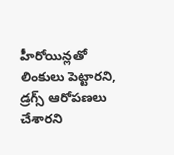హీరోయిన్లతో లింకులు పెట్టారని, డ్రగ్స్ ఆరోపణలు చేశారని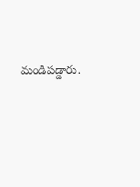మండిపడ్డారు.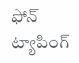ఫోన్ ట్యాపింగ్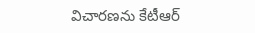విచారణను కేటీఆర్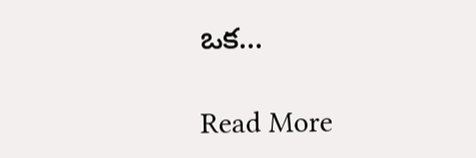ఒక…

Read More